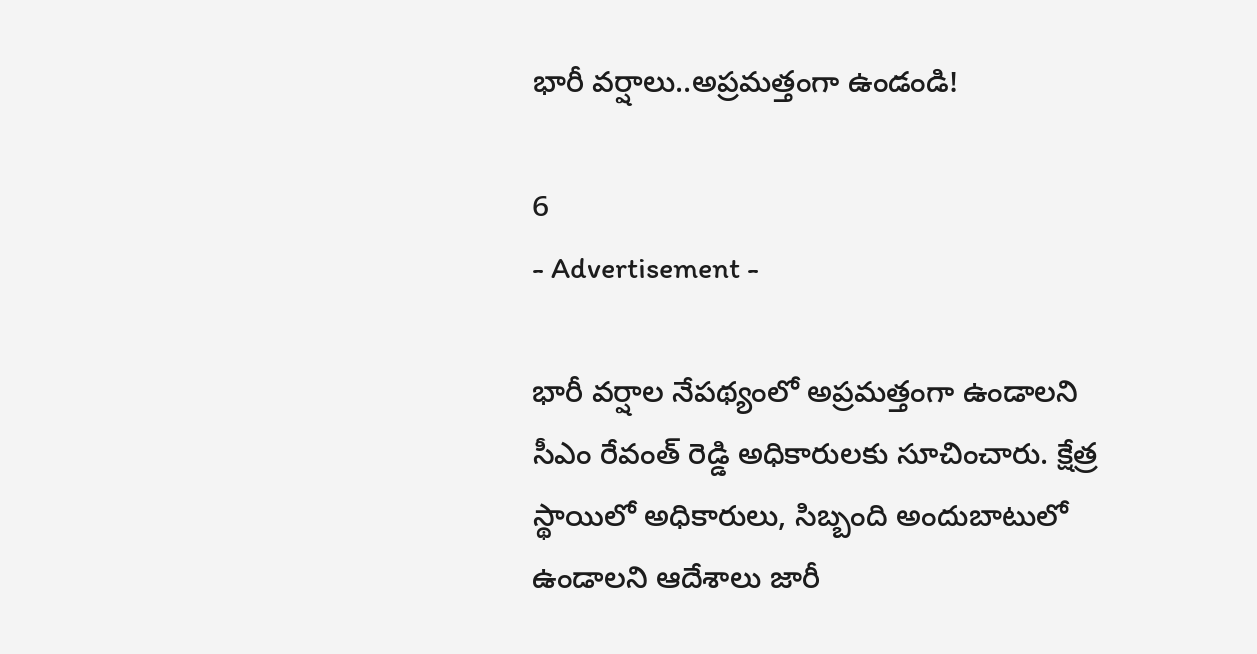భారీ వర్షాలు..అప్రమత్తంగా ఉండండి!

6
- Advertisement -

భారీ వర్షాల నేపథ్యంలో అప్రమత్తంగా ఉండాలని సీఎం రేవంత్ రెడ్డి అధికారులకు సూచించారు. క్షేత్ర స్థాయిలో అధికారులు, సిబ్బంది అందుబాటులో ఉండాలని ఆదేశాలు జారీ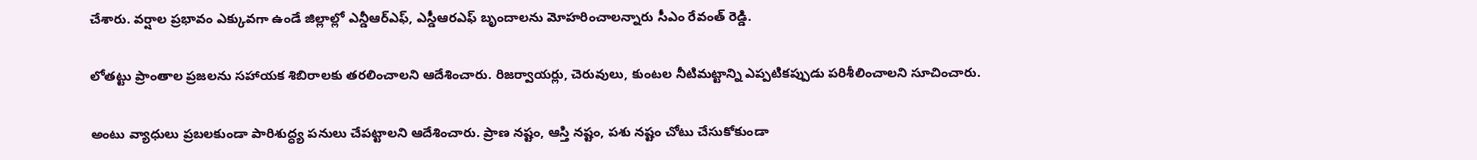చేశారు. వర్షాల ప్రభావం ఎక్కువగా ఉండే జిల్లాల్లో ఎన్డీఆర్ఎఫ్, ఎస్డీఆరఎఫ్ బృందాలను మోహరించాలన్నారు సీఎం రేవంత్ రెడ్డి.

లోతట్టు ప్రాంతాల ప్రజలను సహాయక శిబిరాలకు తరలించాలని ఆదేశించారు. రిజర్వాయర్లు, చెరువులు, కుంటల నీటిమట్టాన్ని ఎప్పటికప్పుడు పరిశీలించాలని సూచించారు.

అంటు వ్యాధులు ప్ర‌బ‌లకుండా పారిశుద్ధ్య పనులు చేపట్టాలని ఆదేశించారు. ప్రాణ నష్టం, ఆస్తి నష్టం, ప‌శు న‌ష్టం చోటు చేసుకోకుండా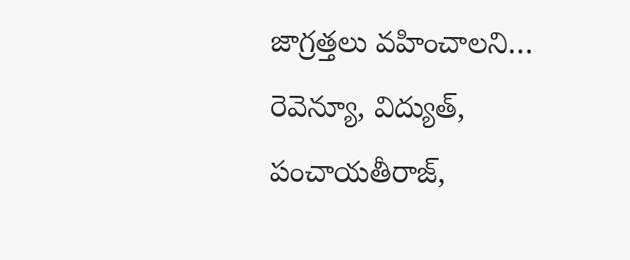జాగ్ర‌త్త‌లు వ‌హించాల‌ని… రెవెన్యూ, విద్యుత్‌, పంచాయ‌తీరాజ్,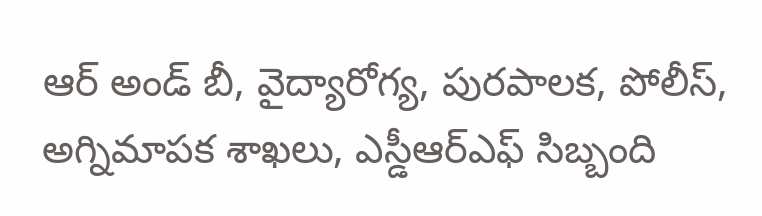ఆర్ అండ్ బీ, వైద్యారోగ్య‌, పుర‌పాల‌క‌, పోలీస్‌, అగ్నిమాప‌క శాఖ‌లు, ఎస్డీఆర్ఎఫ్ సిబ్బంది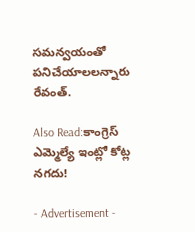స‌మ‌న్వ‌యంతో పనిచేయాలలన్నారు రేవంత్.

Also Read:కాంగ్రెస్ ఎమ్మెల్యే ఇంట్లో కోట్ల నగదు!

- Advertisement -